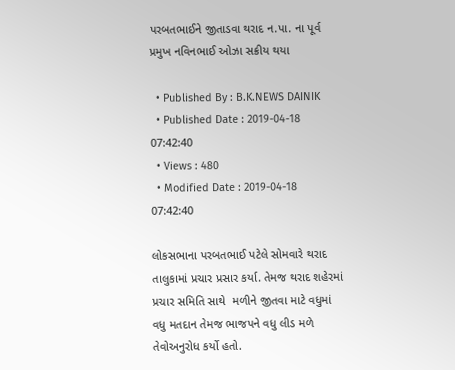પરબતભાઈને જીતાડવા થરાદ ન.પા. ના પૂર્વ પ્રમુખ નવિનભાઈ ઓઝા સક્રીય થયા

  • Published By : B.K.NEWS DAINIK
  • Published Date : 2019-04-18 07:42:40
  • Views : 480
  • Modified Date : 2019-04-18 07:42:40

લોકસભાના પરબતભાઈ પટેલે સોમવારે થરાદ તાલુકામાં પ્રચાર પ્રસાર કર્યા. તેમજ થરાદ શહેરમાં પ્રચાર સમિતિ સાથે  મળીને જીતવા માટે વધુમાં વધુ મતદાન તેમજ ભાજપને વધુ લીડ મળે તેવોઅનુરોધ કર્યો હતો.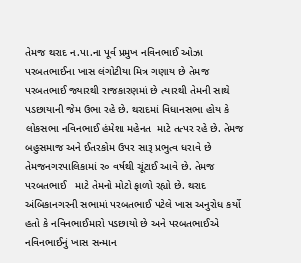તેમજ થરાદ ન.પા.ના પૂર્વ પ્રમુખ નવિનભાઈ ઓઝા પરબતભાઈના ખાસ લંગોટીયા મિત્ર ગણાય છે તેમજ પરબતભાઈ જ્યારથી રાજકારણમાં છે ત્યારથી તેમની સાથે પડછાયાની જેમ ઉભા રહે છે. થરાદમાં વિધાનસભા હોય કે લોકસભા નવિનભાઈ હંમેશા મહેનત  માટે તત્પર રહે છે. તેમજ બહુસમાજ અને ઈતરકોમ ઉપર સારૂ પ્રભુત્વ ધરાવે છે  તેમજનગરપાલિકામાં ર૦ વર્ષથી ચૂંટાઈ આવે છે. તેમજ પરબતભાઈ   માટે તેમનો મોટો ફાળો રહ્યો છે. થરાદ અંબિકાનગરની સભામાં પરબતભાઈ પટેલે ખાસ અનુરોધ કર્યો હતો કે નવિનભાઈમારો પડછાયો છે અને પરબતભાઈએ નવિનભાઈનું ખાસ સન્માન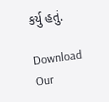કર્યુ હતું.

Download Our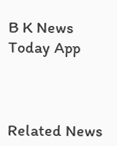B K News Today App



Related News